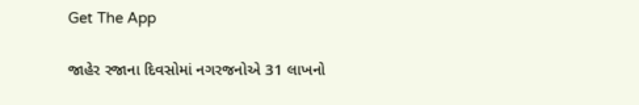Get The App

જાહેર રજાના દિવસોમાં નગરજનોએ 31 લાખનો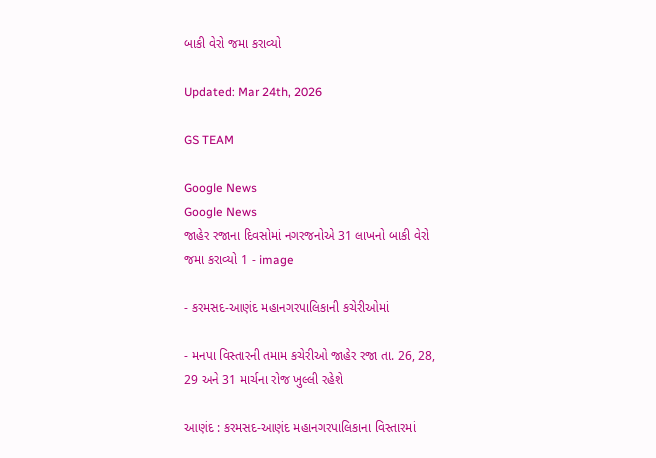બાકી વેરો જમા કરાવ્યો

Updated: Mar 24th, 2026

GS TEAM

Google News
Google News
જાહેર રજાના દિવસોમાં નગરજનોએ 31 લાખનો બાકી વેરો જમા કરાવ્યો 1 - image

- કરમસદ-આણંદ મહાનગરપાલિકાની કચેરીઓમાં

- મનપા વિસ્તારની તમામ કચેરીઓ જાહેર રજા તા. 26, 28, 29 અને 31 માર્ચના રોજ ખુલ્લી રહેશે

આણંદ : કરમસદ-આણંદ મહાનગરપાલિકાના વિસ્તારમાં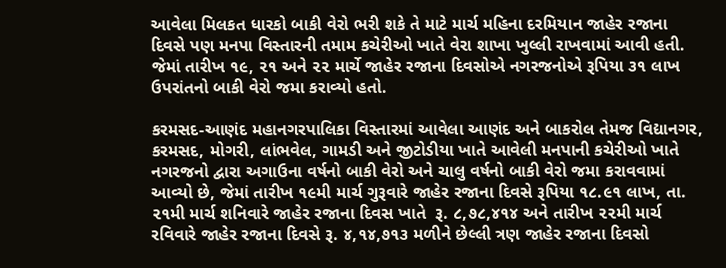આવેલા મિલકત ધારકો બાકી વેરો ભરી શકે તે માટે માર્ચ મહિના દરમિયાન જાહેર રજાના દિવસે પણ મનપા વિસ્તારની તમામ કચેરીઓ ખાતે વેરા શાખા ખુલ્લી રાખવામાં આવી હતી. જેમાં તારીખ ૧૯, ૨૧ અને ૨૨ માર્ચે જાહેર રજાના દિવસોએ નગરજનોએ રૂપિયા ૩૧ લાખ ઉપરાંતનો બાકી વેરો જમા કરાવ્યો હતો.

કરમસદ-આણંદ મહાનગરપાલિકા વિસ્તારમાં આવેલા આણંદ અને બાકરોલ તેમજ વિદ્યાનગર, કરમસદ, મોગરી, લાંભવેલ, ગામડી અને જીટોડીયા ખાતે આવેલી મનપાની કચેરીઓ ખાતે નગરજનો દ્વારા અગાઉના વર્ષનો બાકી વેરો અને ચાલુ વર્ષનો બાકી વેરો જમા કરાવવામાં આવ્યો છે, જેમાં તારીખ ૧૯મી માર્ચ ગુરૂવારે જાહેર રજાના દિવસે રૂપિયા ૧૮.૯૧ લાખ, તા. ૨૧મી માર્ચ શનિવારે જાહેર રજાના દિવસ ખાતે  રૂ. ૮,૭૮,૪૧૪ અને તારીખ ૨૨મી માર્ચ રવિવારે જાહેર રજાના દિવસે રૂ. ૪,૧૪,૭૧૩ મળીને છેલ્લી ત્રણ જાહેર રજાના દિવસો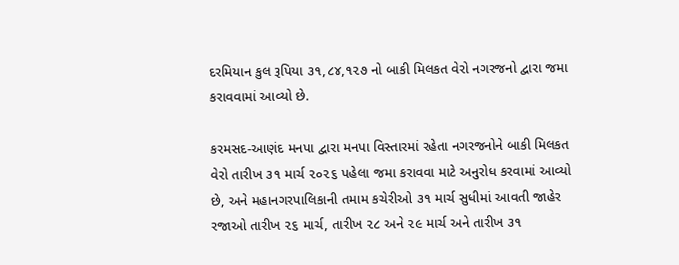દરમિયાન કુલ રૂપિયા ૩૧,૮૪,૧૨૭ નો બાકી મિલકત વેરો નગરજનો દ્વારા જમા કરાવવામાં આવ્યો છે.

કરમસદ-આણંદ મનપા દ્વારા મનપા વિસ્તારમાં રહેતા નગરજનોને બાકી મિલકત વેરો તારીખ ૩૧ માર્ચ ૨૦૨૬ પહેલા જમા કરાવવા માટે અનુરોધ કરવામાં આવ્યો છે, અને મહાનગરપાલિકાની તમામ કચેરીઓ ૩૧ માર્ચ સુધીમાં આવતી જાહેર રજાઓ તારીખ ૨૬ માર્ચ, તારીખ ૨૮ અને ૨૯ માર્ચ અને તારીખ ૩૧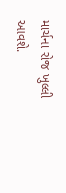માર્ચના રોજ ખુલ્લી આવશે.